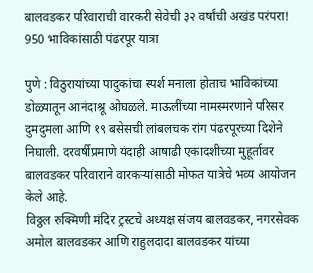बालवडकर परिवाराची वारकरी सेवेची ३२ वर्षांची अखंड परंपरा! 950 भाविकांसाठी पंढरपूर यात्रा

पुणे : विठुरायांच्या पादुकांचा स्पर्श मनाला होताच भाविकांच्या डोळ्यातून आनंदाश्रू ओघळले. माऊलींच्या नामस्मरणाने परिसर दुमदुमला आणि १९ बसेसची लांबलचक रांग पंढरपूरच्या दिशेने निघाली. दरवर्षीप्रमाणे यंदाही आषाढी एकादशीच्या मुहूर्तावर बालवडकर परिवाराने वारकऱ्यांसाठी मोफत यात्रेचे भव्य आयोजन केले आहे.
विठ्ठल रुक्मिणी मंदिर ट्रस्टचे अध्यक्ष संजय बालवडकर, नगरसेवक अमोल बालवडकर आणि राहुलदादा बालवडकर यांच्या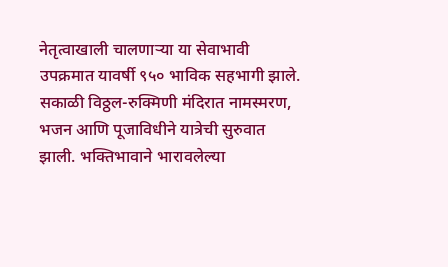नेतृत्वाखाली चालणाऱ्या या सेवाभावी उपक्रमात यावर्षी ९५० भाविक सहभागी झाले. सकाळी विठ्ठल-रुक्मिणी मंदिरात नामस्मरण, भजन आणि पूजाविधीने यात्रेची सुरुवात झाली. भक्तिभावाने भारावलेल्या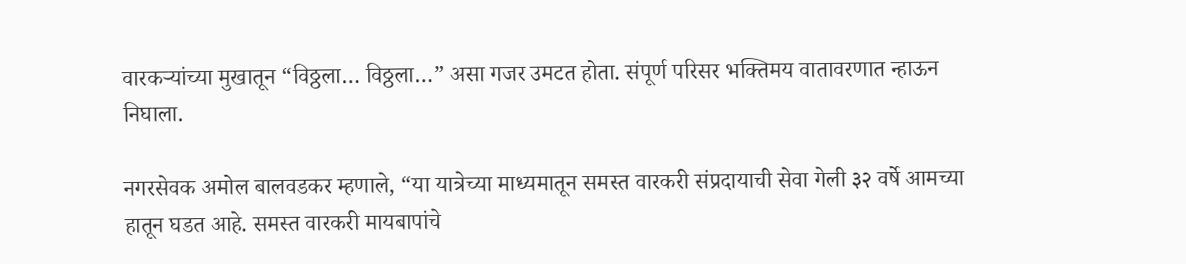वारकऱ्यांच्या मुखातून “विठ्ठला… विठ्ठला…” असा गजर उमटत होता. संपूर्ण परिसर भक्तिमय वातावरणात न्हाऊन निघाला.

नगरसेवक अमोल बालवडकर म्हणाले, “या यात्रेच्या माध्यमातून समस्त वारकरी संप्रदायाची सेवा गेली ३२ वर्षे आमच्या हातून घडत आहे. समस्त वारकरी मायबापांचे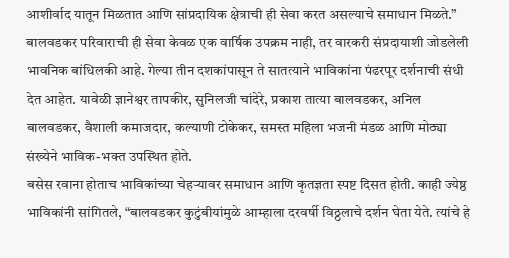आशीर्वाद यातून मिळतात आणि सांप्रदायिक क्षेत्राची ही सेवा करत असल्याचे समाधान मिळते.”
बालवडकर परिवाराची ही सेवा केवळ एक वार्षिक उपक्रम नाही, तर वारकरी संप्रदायाशी जोडलेली भावनिक बांधिलकी आहे. गेल्या तीन दशकांपासून ते सातत्याने भाविकांना पंढरपूर दर्शनाची संधी देत आहेत. यावेळी ज्ञानेश्वर तापकीर, सुनिलजी चांदेरे, प्रकाश तात्या बालवडकर, अनिल बालवडकर, वैशाली कमाजदार, कल्याणी टोकेकर, समस्त महिला भजनी मंडळ आणि मोठ्या संख्येने भाविक-भक्त उपस्थित होते.
बसेस रवाना होताच भाविकांच्या चेहऱ्यावर समाधान आणि कृतज्ञता स्पष्ट दिसत होती. काही ज्येष्ठ भाविकांनी सांगितले, “बालवडकर कुटुंबीयांमुळे आम्हाला दरवर्षी विठ्ठलाचे दर्शन घेता येते. त्यांचे हे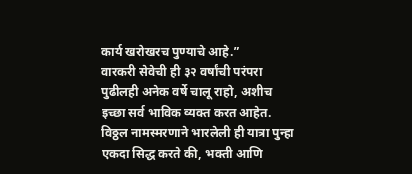कार्य खरोखरच पुण्याचे आहे.”
वारकरी सेवेची ही ३२ वर्षांची परंपरा पुढीलही अनेक वर्षे चालू राहो, अशीच इच्छा सर्व भाविक व्यक्त करत आहेत. विठ्ठल नामस्मरणाने भारलेली ही यात्रा पुन्हा एकदा सिद्ध करते की, भक्ती आणि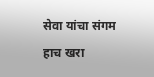सेवा यांचा संगम हाच खरा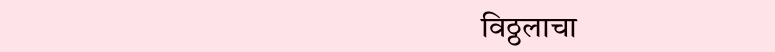विठ्ठलाचा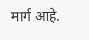मार्ग आहे.